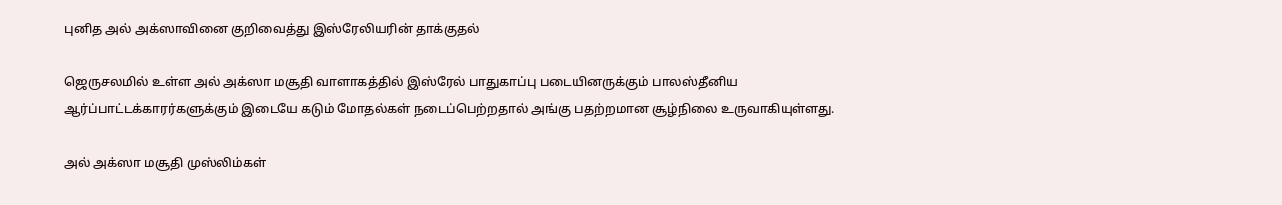புனித அல் அக்ஸாவினை குறிவைத்து இஸ்ரேலியரின் தாக்குதல்

ஜெருசலமில் உள்ள அல் அக்ஸா மசூதி வாளாகத்தில் இஸ்ரேல் பாதுகாப்பு படையினருக்கும் பாலஸ்தீனிய ஆர்ப்பாட்டக்காரர்களுக்கும் இடையே கடும் மோதல்கள் நடைப்பெற்றதால் அங்கு பதற்றமான சூழ்நிலை உருவாகியுள்ளது.

அல் அக்ஸா மசூதி முஸ்லிம்கள்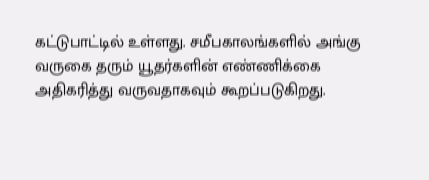கட்டுபாட்டில் உள்ளது. சமீபகாலங்களில் அங்கு வருகை தரும் யூதர்களின் எண்ணிக்கை அதிகரித்து வருவதாகவும் கூறப்படுகிறது.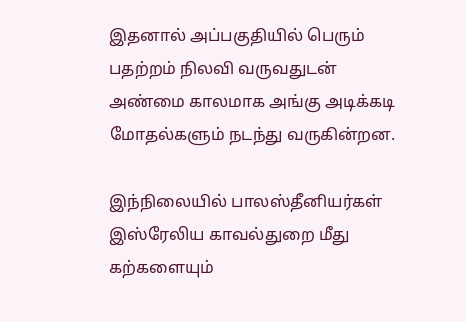இதனால் அப்பகுதியில் பெரும் பதற்றம் நிலவி வருவதுடன் அண்மை காலமாக அங்கு அடிக்கடி மோதல்களும் நடந்து வருகின்றன.

இந்நிலையில் பாலஸ்தீனியர்கள் இஸ்ரேலிய காவல்துறை மீது கற்களையும்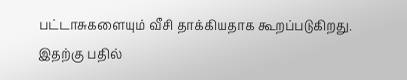பட்டாசுகளையும் வீசி தாக்கியதாக கூறப்படுகிறது. இதற்கு பதில்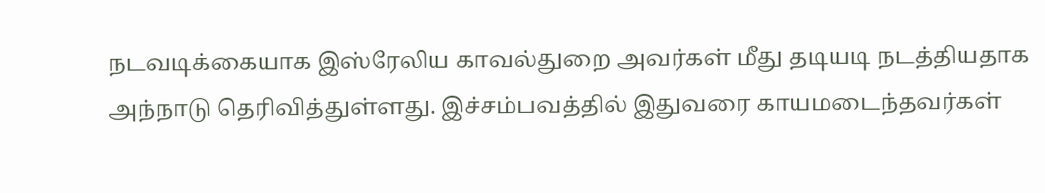நடவடிக்கையாக இஸ்ரேலிய காவல்துறை அவர்கள் மீது தடியடி நடத்தியதாக அந்நாடு தெரிவித்துள்ளது. இச்சம்பவத்தில் இதுவரை காயமடைந்தவர்கள்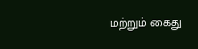மற்றும் கைது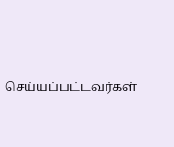செய்யப்பட்டவர்கள்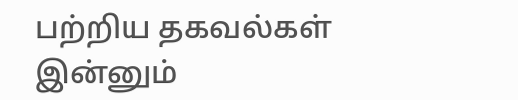பற்றிய தகவல்கள் இன்னும்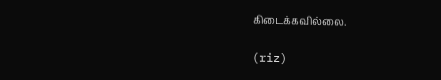கிடைக்கவில்லை.

(riz)